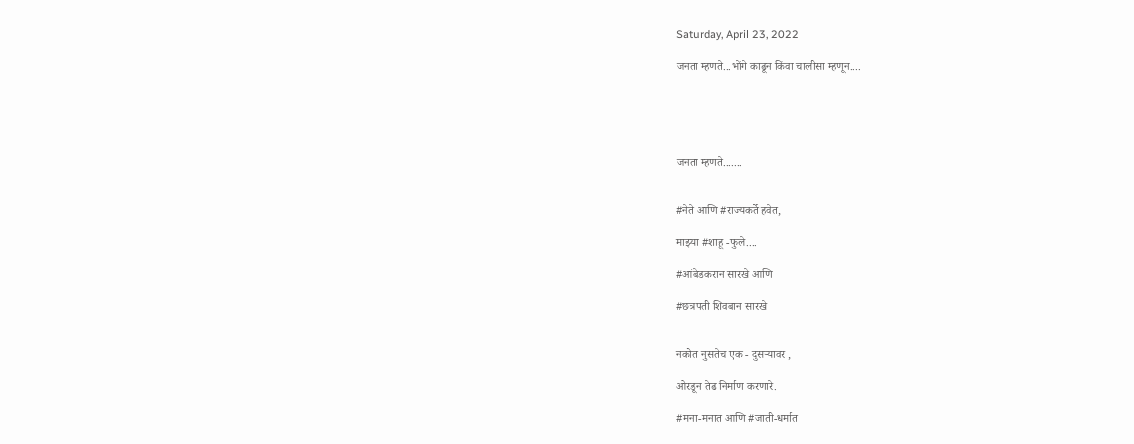Saturday, April 23, 2022

जनता म्हणते...भोंगे काढून किंवा चालीसा म्हणून....





जनता म्हणते.......


#नेते आणि #राज्यकर्ते हवेत,

माझ्या #शाहू -फुले....

#आंबेडकरान सारखे आणि

#छत्रपती शिवबान सारखे


नकोत नुसतेच एक - दुसऱ्यावर ,

ओरडून तेढ निर्माण करणारे.

#मना-मनात आणि #जाती-धर्मात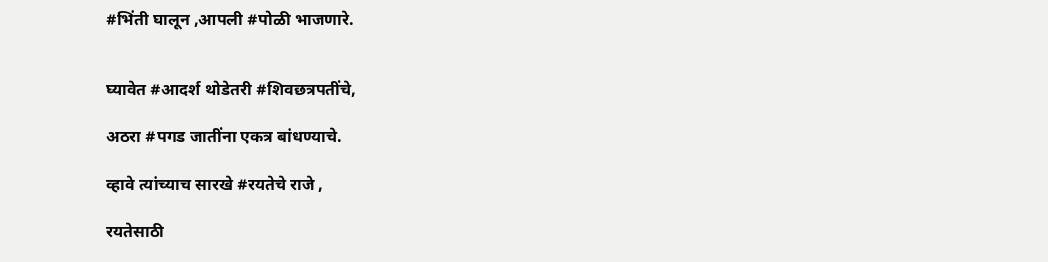#भिंती घालून ,आपली #पोळी भाजणारे.


घ्यावेत #आदर्श थोडेतरी #शिवछत्रपतींचे,

अठरा #पगड जातींना एकत्र बांधण्याचे.

व्हावे त्यांच्याच सारखे #रयतेचे राजे ,

रयतेसाठी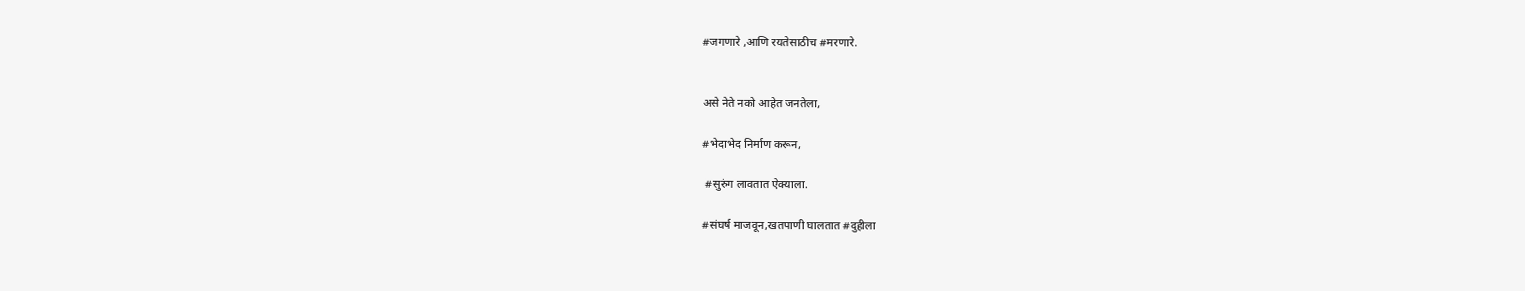#जगणारे ,आणि रयतेसाठीच #मरणारे.


असे नेते नको आहेत जनतेला,

#भेदाभेद निर्माण करून,

 #सुरुंग लावतात ऐक्याला.

#संघर्ष माजवून,खतपाणी घालतात #दुहीला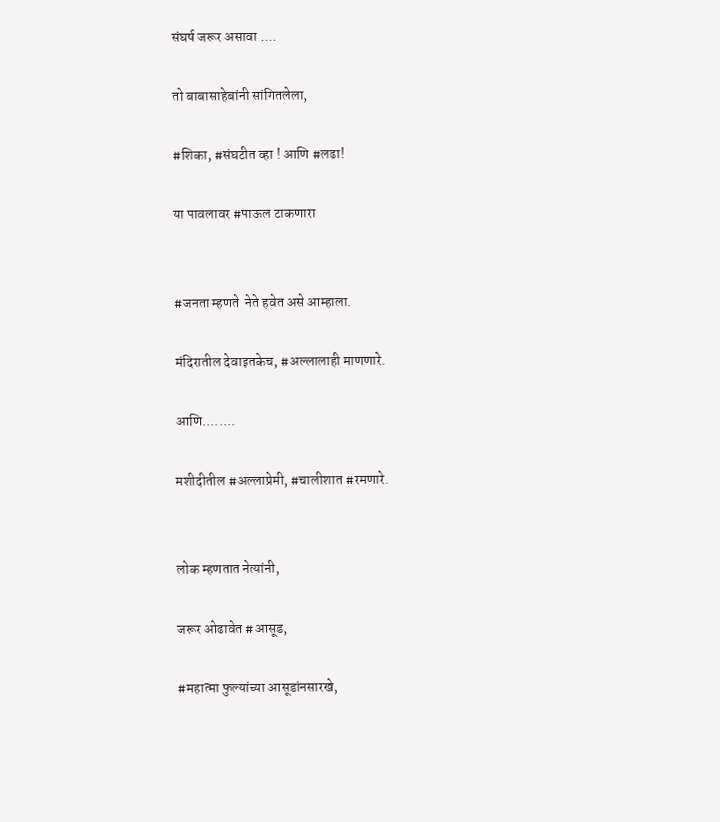संघर्ष जरूर असावा ....

तो बाबासाहेबांनी सांगितलेला,

#शिका, #संघटीत व्हा ! आणि #लढा!

या पावलावर #पाऊल टाकणारा


#जनता म्हणते  नेते हवेत असे आम्हाला.

मंदिरातील देवाइतकेच, #अल्लालाही माणणारे.

आणि........

मशीदीतील #अल्लाप्रेमी, #चालीशात #रमणारे.


लोक म्हणतात नेत्यांनी,

जरूर ओढावेत #आसूड,

#महात्मा फुल्यांच्या आसूडांनसारखे,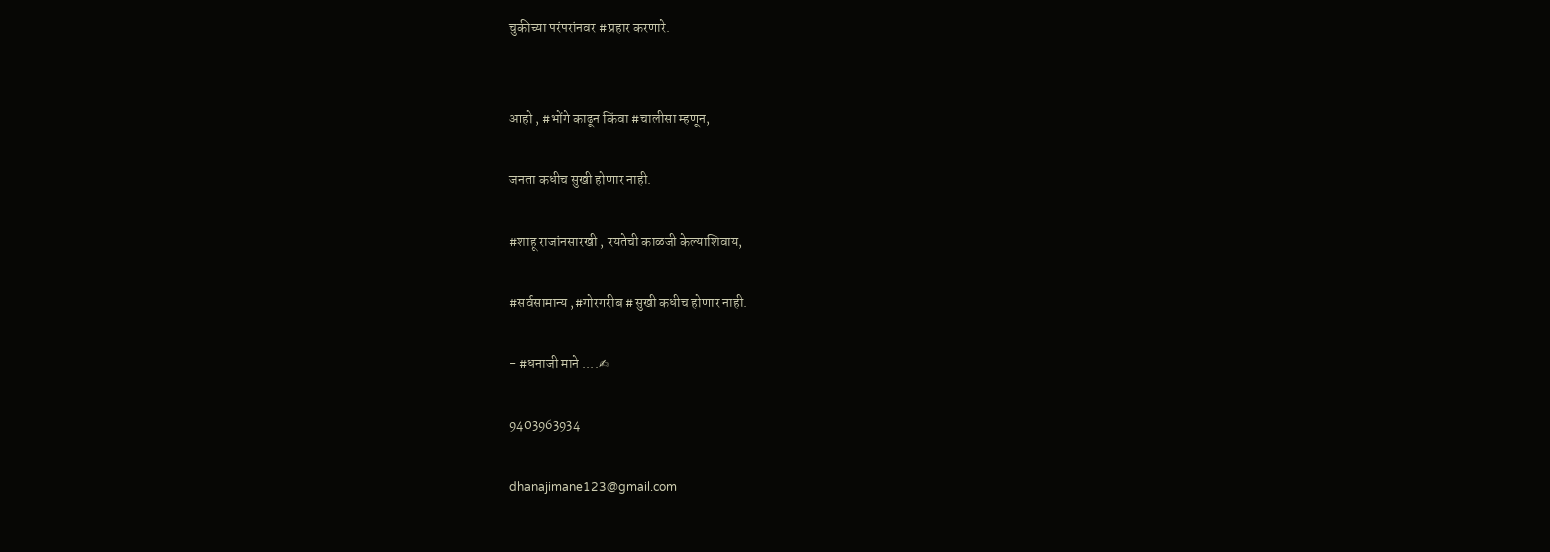चुकीच्या परंपरांनवर #प्रहार करणारे.


आहो , #भोंगे काढून किंवा #चालीसा म्हणून,

जनता कधीच सुखी होणार नाही.

#शाहू राजांनसारखी , रयतेची काळजी केल्याशिवाय,

#सर्वसामान्य ,#गोरगरीब #सुखी कधीच होणार नाही.

- #धनाजी माने ....✍

9403963934

dhanajimane123@gmail.com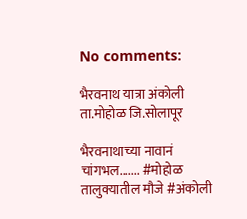No comments:

भैरवनाथ यात्रा अंकोली ता.मोहोळ जि.सोलापूर

भैरवनाथाच्या नावानं चांगभल....... #मोहोळ तालुक्यातील मौजे #अंकोली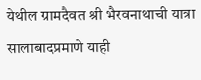येथील ग्रामदैवत श्री भैरवनाथाची यात्रा सालाबादप्रमाणे याही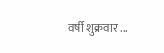वर्षी शुक्रवार ...